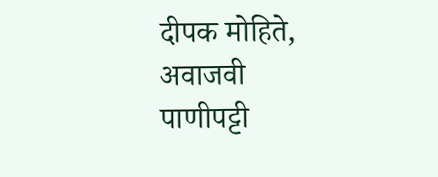दीपक मोहिते,
अवाजवी पाणीपट्टी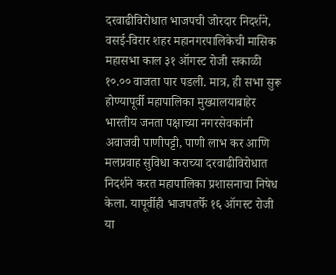दरवाढीविरोधात भाजपची जोरदार निदर्शने,
वसई-विरार शहर महानगरपालिकेची मासिक महासभा काल ३१ ऑगस्ट रोजी सकाळी १०.०० वाजता पार पडली. मात्र, ही सभा सुरू होण्यापूर्वी महापालिका मुख्यालयाबाहेर भारतीय जनता पक्षाच्या नगरसेवकांनी अवाजवी पाणीपट्टी, पाणी लाभ कर आणि मलप्रवाह सुविधा कराच्या दरवाढीविरोधात निदर्शने करत महापालिका प्रशासनाचा निषेध केला. यापूर्वीही भाजपतर्फे १६ ऑगस्ट रोजी या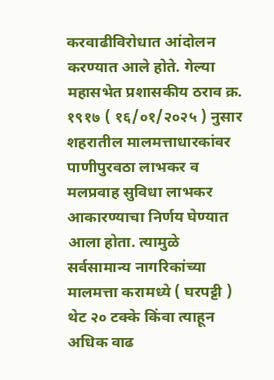करवाढीविरोधात आंदोलन करण्यात आले होते. गेल्या महासभेत प्रशासकीय ठराव क्र. १९१७ ( १६/०१/२०२५ ) नुसार शहरातील मालमत्ताधारकांवर पाणीपुरवठा लाभकर व मलप्रवाह सुविधा लाभकर आकारण्याचा निर्णय घेण्यात आला होता. त्यामुळे सर्वसामान्य नागरिकांच्या मालमत्ता करामध्ये ( घरपट्टी ) थेट २० टक्के किंवा त्याहून अधिक वाढ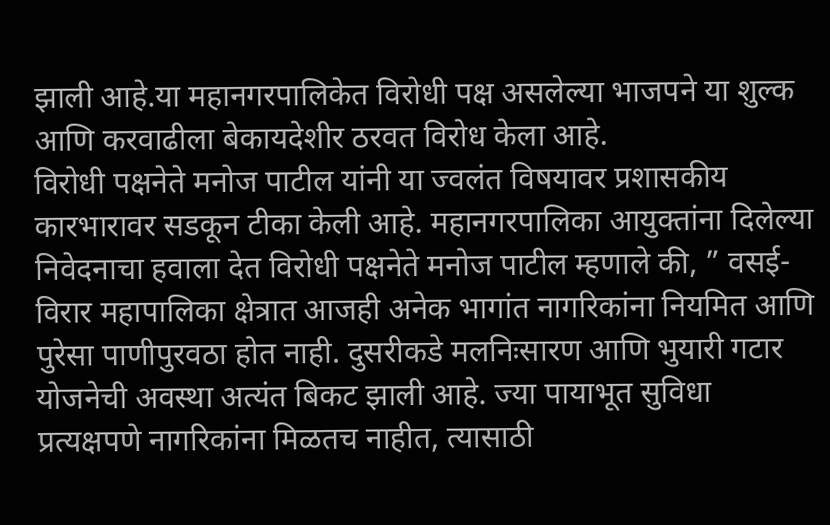झाली आहे.या महानगरपालिकेत विरोधी पक्ष असलेल्या भाजपने या शुल्क आणि करवाढीला बेकायदेशीर ठरवत विरोध केला आहे.
विरोधी पक्षनेते मनोज पाटील यांनी या ज्वलंत विषयावर प्रशासकीय कारभारावर सडकून टीका केली आहे. महानगरपालिका आयुक्तांना दिलेल्या निवेदनाचा हवाला देत विरोधी पक्षनेते मनोज पाटील म्हणाले की, ” वसई-विरार महापालिका क्षेत्रात आजही अनेक भागांत नागरिकांना नियमित आणि पुरेसा पाणीपुरवठा होत नाही. दुसरीकडे मलनिःसारण आणि भुयारी गटार योजनेची अवस्था अत्यंत बिकट झाली आहे. ज्या पायाभूत सुविधा प्रत्यक्षपणे नागरिकांना मिळतच नाहीत, त्यासाठी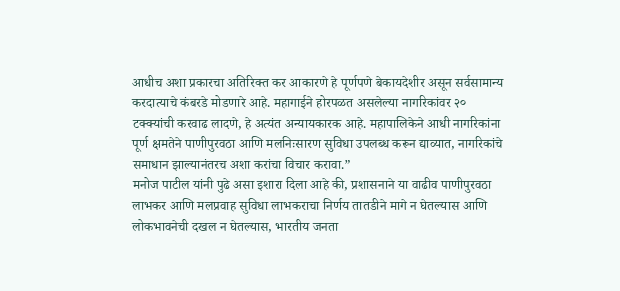आधीच अशा प्रकारचा अतिरिक्त कर आकारणे हे पूर्णपणे बेकायदेशीर असून सर्वसामान्य करदात्याचे कंबरडे मोडणारे आहे. महागाईने होरपळत असलेल्या नागरिकांवर २० टक्क्यांची करवाढ लादणे, हे अत्यंत अन्यायकारक आहे. महापालिकेने आधी नागरिकांना पूर्ण क्षमतेने पाणीपुरवठा आणि मलनिःसारण सुविधा उपलब्ध करून द्याव्यात, नागरिकांचे समाधान झाल्यानंतरच अशा करांचा विचार करावा.”
मनोज पाटील यांनी पुढे असा इशारा दिला आहे की, प्रशासनाने या वाढीव पाणीपुरवठा लाभकर आणि मलप्रवाह सुविधा लाभकराचा निर्णय तातडीने मागे न घेतल्यास आणि लोकभावनेची दखल न घेतल्यास, भारतीय जनता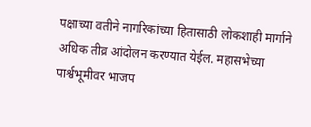पक्षाच्या वतीने नागरिकांच्या हितासाठी लोकशाही मार्गाने अधिक तीव्र आंदोलन करण्यात येईल. महासभेच्या पार्श्वभूमीवर भाजप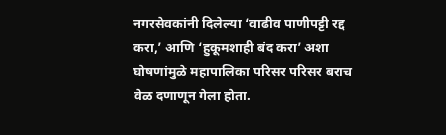नगरसेवकांनी दिलेल्या ‘वाढीव पाणीपट्टी रद्द करा,’ आणि ‘हुकूमशाही बंद करा’ अशा घोषणांमुळे महापालिका परिसर परिसर बराच वेळ दणाणून गेला होता.